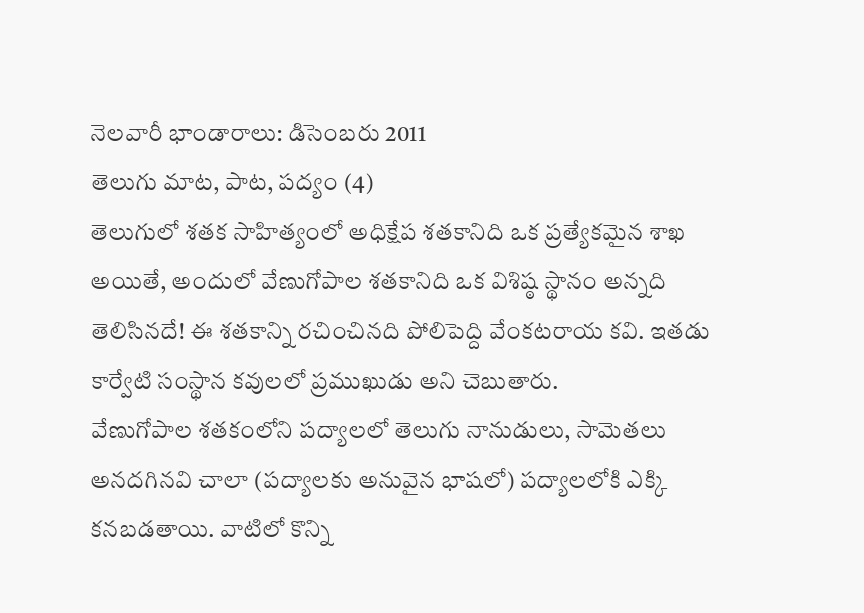నెలవారీ భాండారాలు: డిసెంబరు 2011
తెలుగు మాట, పాట, పద్యం (4)
తెలుగులో శతక సాహిత్యంలో అధిక్షేప శతకానిది ఒక ప్రత్యేకమైన శాఖ అయితే, అందులో వేణుగోపాల శతకానిది ఒక విశిష్ఠ స్థానం అన్నది తెలిసినదే! ఈ శతకాన్ని రచించినది పోలిపెద్ది వేంకటరాయ కవి. ఇతడు కార్వేటి సంస్థాన కవులలో ప్రముఖుడు అని చెబుతారు.
వేణుగోపాల శతకంలోని పద్యాలలో తెలుగు నానుడులు, సామెతలు అనదగినవి చాలా (పద్యాలకు అనువైన భాషలో) పద్యాలలోకి ఎక్కి కనబడతాయి. వాటిలో కొన్ని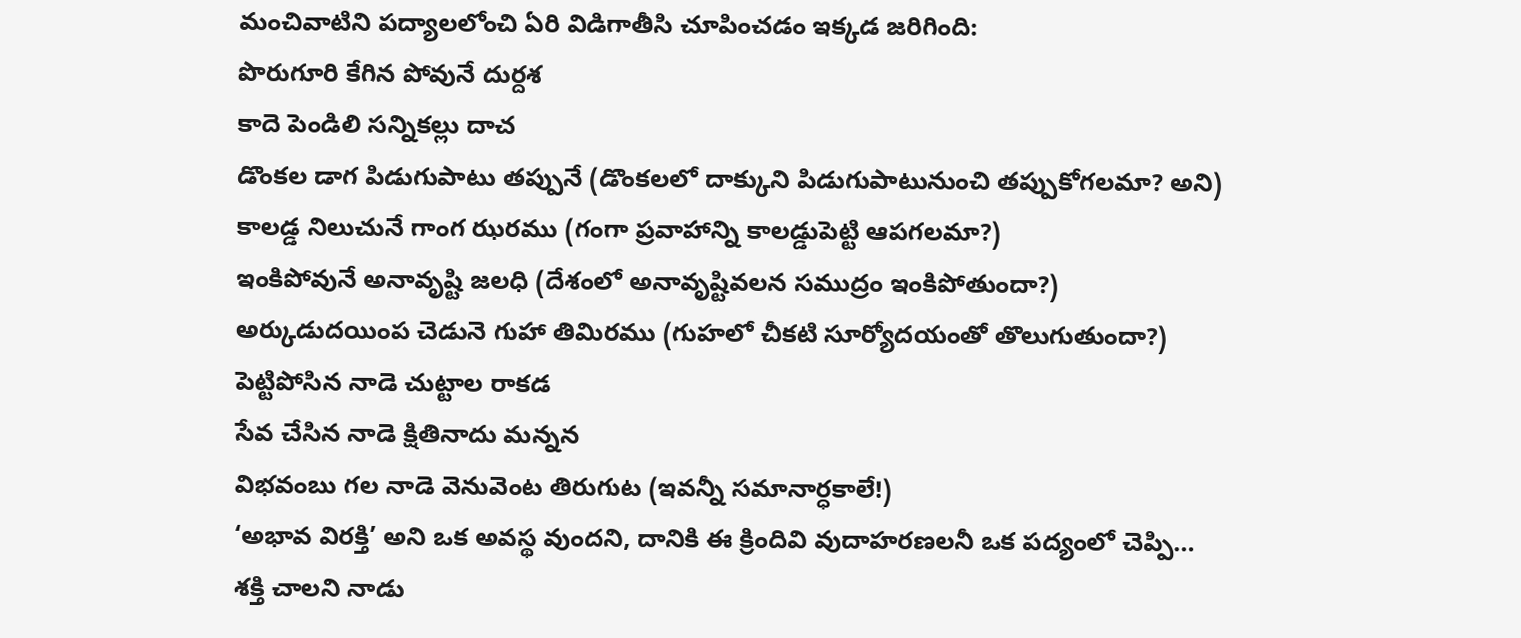మంచివాటిని పద్యాలలోంచి ఏరి విడిగాతీసి చూపించడం ఇక్కడ జరిగింది:
పొరుగూరి కేగిన పోవునే దుర్దశ
కాదె పెండిలి సన్నికల్లు దాచ
డొంకల డాగ పిడుగుపాటు తప్పునే (డొంకలలో దాక్కుని పిడుగుపాటునుంచి తప్పుకోగలమా? అని)
కాలడ్డ నిలుచునే గాంగ ఝరము (గంగా ప్రవాహాన్ని కాలడ్డుపెట్టి ఆపగలమా?)
ఇంకిపోవునే అనావృష్టి జలధి (దేశంలో అనావృష్టివలన సముద్రం ఇంకిపోతుందా?)
అర్కుడుదయింప చెడునె గుహా తిమిరము (గుహలో చీకటి సూర్యోదయంతో తొలుగుతుందా?)
పెట్టిపోసిన నాడె చుట్టాల రాకడ
సేవ చేసిన నాడె క్షితినాదు మన్నన
విభవంబు గల నాడె వెనువెంట తిరుగుట (ఇవన్నీ సమానార్ధకాలే!)
‘అభావ విరక్తి’ అని ఒక అవస్థ వుందని, దానికి ఈ క్రిందివి వుదాహరణలనీ ఒక పద్యంలో చెప్పి…
శక్తి చాలని నాడు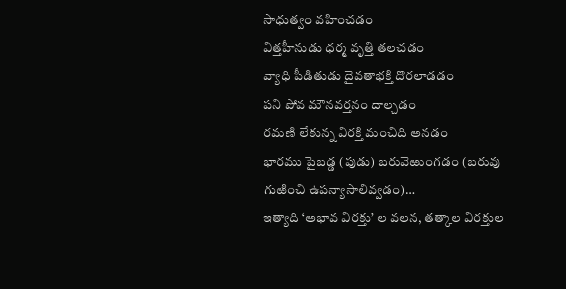సాధుత్వం వహించడం
విత్తహీనుడు ధర్మ వృత్తి తలచడం
వ్యాధి పీడితుడు దైవతాభక్తి దొరలాడడం
పని పోవ మౌనవర్తనం దాల్చడం
రమణి లేకున్న విరక్తి మంచిది అనడం
భారము పైబడ్డ (పుడు) బరువెఱుంగడం (బరువు గుఱించి ఉపన్యాసాలివ్వడం)…
ఇత్యాది ‘అభావ విరక్తు’ ల వలన, తత్కాల విరక్తుల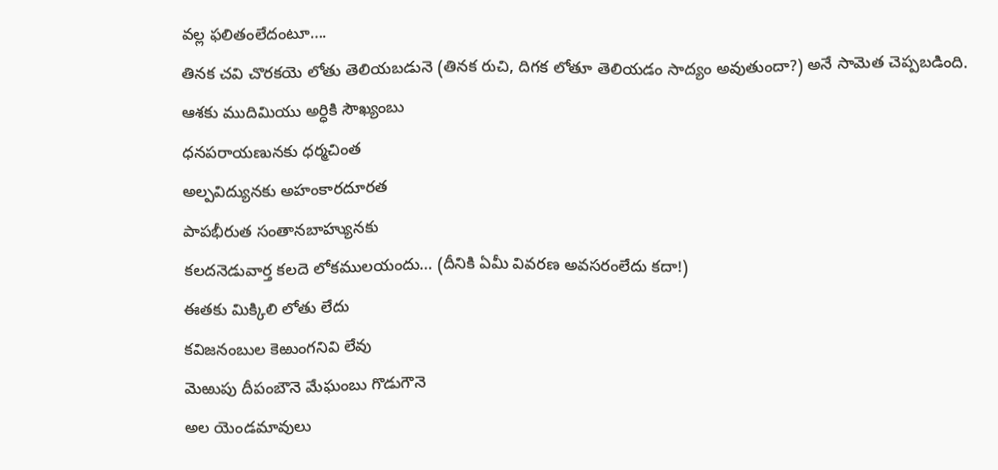వల్ల ఫలితంలేదంటూ….
తినక చవి చొరకయె లోతు తెలియబడునె (తినక రుచి, దిగక లోతూ తెలియడం సాద్యం అవుతుందా?) అనే సామెత చెప్పబడింది.
ఆశకు ముదిమియు అర్ధికి సౌఖ్యంబు
ధనపరాయణునకు ధర్మచింత
అల్పవిద్యునకు అహంకారదూరత
పాపభీరుత సంతానబాహ్యునకు
కలదనెడువార్త కలదె లోకములయందు… (దీనికి ఏమీ వివరణ అవసరంలేదు కదా!)
ఈతకు మిక్కిలి లోతు లేదు
కవిజనంబుల కెఱుంగనివి లేవు
మెఱుపు దీపంబౌనె మేఘంబు గొడుగౌనె
అల యెండమావులు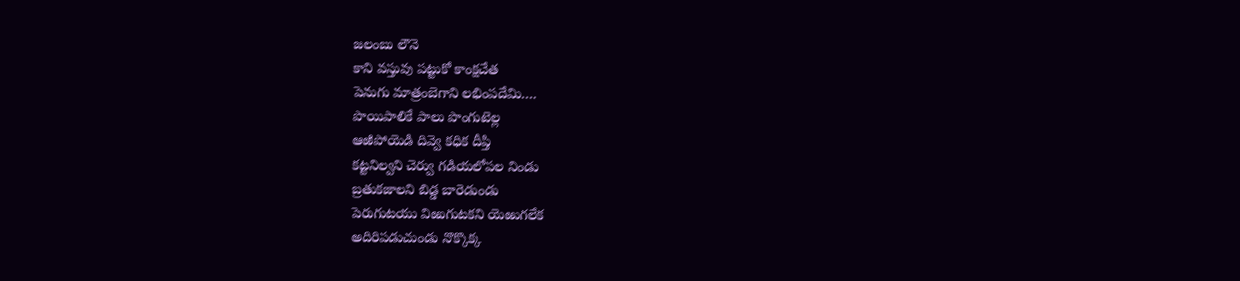జలంబు లౌనె
కాని వస్తువు పట్టుకో కాంక్షచేత
పెనుగు మాత్రంబెగాని లభింపదేమి….
పొయిపాలికే పాలు పొంగుటెల్ల
ఆఱిపోయెడి దివ్వె కధిక దీప్తి
కట్టనిల్వని చెర్వు గడియలోపల నిండు
బ్రతుకజాలని బిడ్డ బారెడుండు
పెరుగుటయు విఱుగుటకని యెఱుగలేక
అదిరిపడుచుండు నొక్కొక్క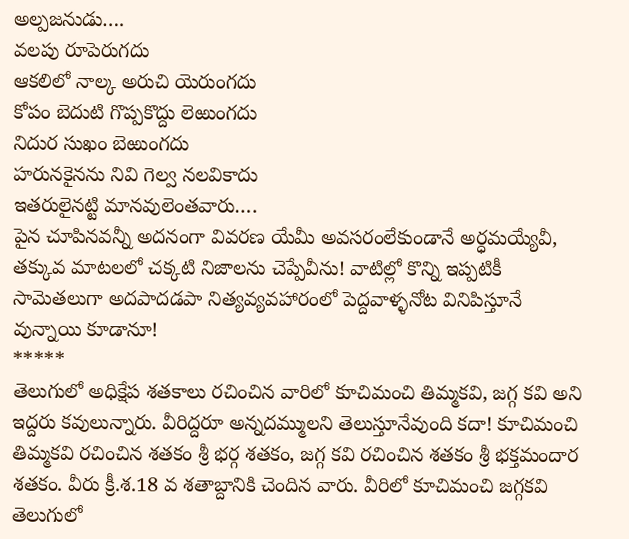అల్పజనుడు….
వలపు రూపెరుగదు
ఆకలిలో నాల్క అరుచి యెరుంగదు
కోపం బెదుటి గొప్పకొద్దు లెఱుంగదు
నిదుర సుఖం బెఱుంగదు
హరునకైనను నివి గెల్వ నలవికాదు
ఇతరులైనట్టి మానవులెంతవారు….
పైన చూపినవన్నీ అదనంగా వివరణ యేమీ అవసరంలేకుండానే అర్ధమయ్యేవీ, తక్కువ మాటలలో చక్కటి నిజాలను చెప్పేవీను! వాటిల్లో కొన్ని ఇప్పటికీ సామెతలుగా అదపాదడపా నిత్యవ్యవహారంలో పెద్దవాళ్ళనోట వినిపిస్తూనే వున్నాయి కూడానూ!
*****
తెలుగులో అధిక్షేప శతకాలు రచించిన వారిలో కూచిమంచి తిమ్మకవి, జగ్గ కవి అని ఇద్దరు కవులున్నారు. వీరిద్దరూ అన్నదమ్ములని తెలుస్తూనేవుంది కదా! కూచిమంచి తిమ్మకవి రచించిన శతకం శ్రీ భర్గ శతకం, జగ్గ కవి రచించిన శతకం శ్రీ భక్తమందార శతకం. వీరు క్రీ.శ.18 వ శతాబ్దానికి చెందిన వారు. వీరిలో కూచిమంచి జగ్గకవి తెలుగులో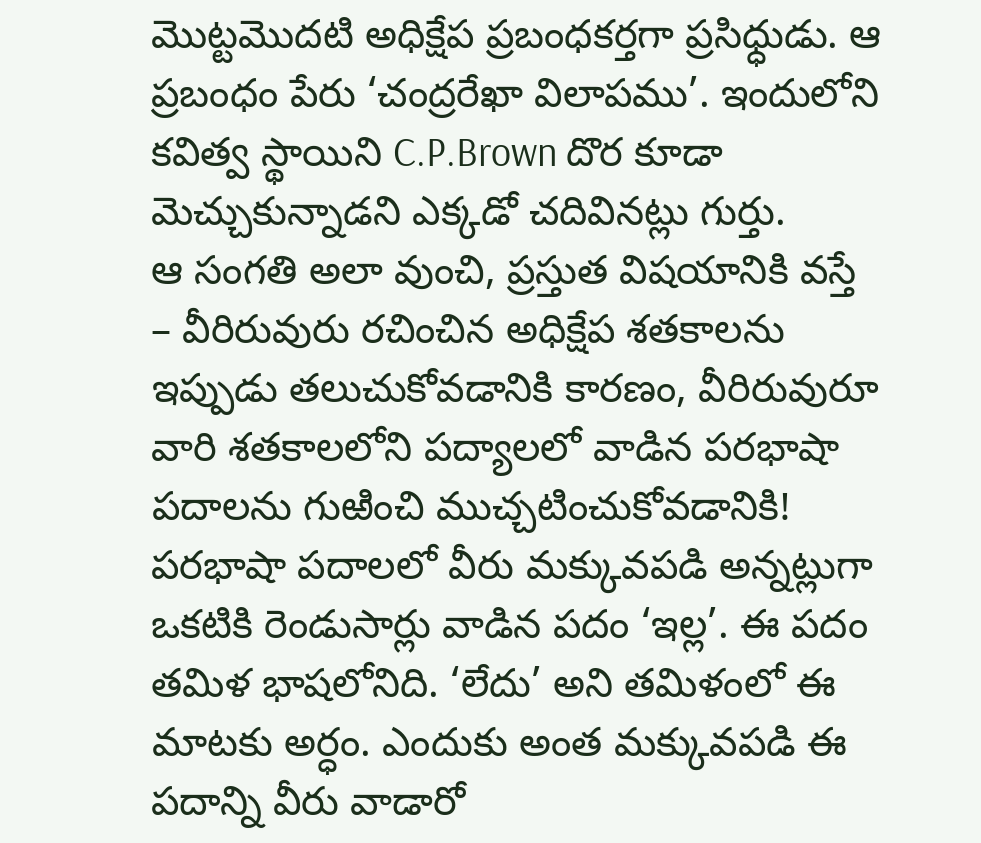మొట్టమొదటి అధిక్షేప ప్రబంధకర్తగా ప్రసిధ్ధుడు. ఆ ప్రబంధం పేరు ‘చంద్రరేఖా విలాపము’. ఇందులోని కవిత్వ స్థాయిని C.P.Brown దొర కూడా మెచ్చుకున్నాడని ఎక్కడో చదివినట్లు గుర్తు.
ఆ సంగతి అలా వుంచి, ప్రస్తుత విషయానికి వస్తే – వీరిరువురు రచించిన అధిక్షేప శతకాలను ఇప్పుడు తలుచుకోవడానికి కారణం, వీరిరువురూ వారి శతకాలలోని పద్యాలలో వాడిన పరభాషా పదాలను గుఱించి ముచ్చటించుకోవడానికి! పరభాషా పదాలలో వీరు మక్కువపడి అన్నట్లుగా ఒకటికి రెండుసార్లు వాడిన పదం ‘ఇల్ల’. ఈ పదం తమిళ భాషలోనిది. ‘లేదు’ అని తమిళంలో ఈ మాటకు అర్ధం. ఎందుకు అంత మక్కువపడి ఈ పదాన్ని వీరు వాడారో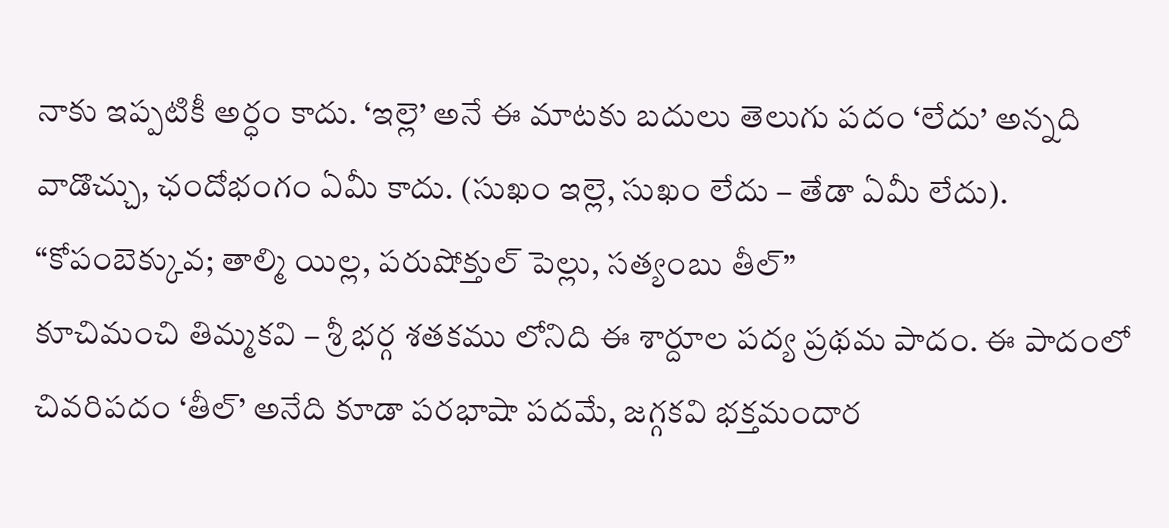నాకు ఇప్పటికీ అర్ధం కాదు. ‘ఇల్లె’ అనే ఈ మాటకు బదులు తెలుగు పదం ‘లేదు’ అన్నది వాడొచ్చు, ఛందోభంగం ఏమీ కాదు. (సుఖం ఇల్లె, సుఖం లేదు – తేడా ఏమీ లేదు).
“కోపంబెక్కువ; తాల్మి యిల్ల, పరుషోక్తుల్ పెల్లు, సత్యంబు తీల్”
కూచిమంచి తిమ్మకవి – శ్రీ భర్గ శతకము లోనిది ఈ శార్దూల పద్య ప్రథమ పాదం. ఈ పాదంలో చివరిపదం ‘తీల్’ అనేది కూడా పరభాషా పదమే, జగ్గకవి భక్తమందార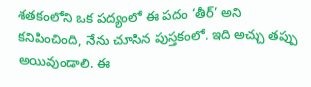శతకంలోని ఒక పద్యంలో ఈ పదం ‘తీర్’ అని కనిపించింది, నేను చూసిన పుస్తకంలో. ఇది అచ్చు తప్పు అయివుండాలి. ఈ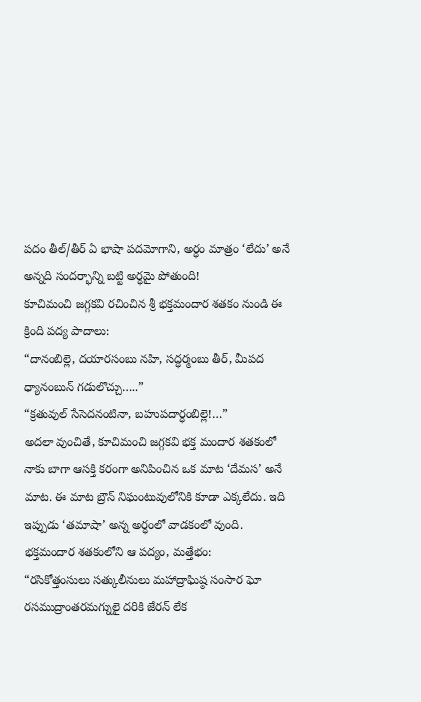పదం తీల్/తీర్ ఏ భాషా పదమోగాని, అర్ధం మాత్రం ‘లేదు’ అనే అన్నది సందర్భాన్ని బట్టి అర్ధమై పోతుంది!
కూచిమంచి జగ్గకవి రచించిన శ్రీ భక్తమందార శతకం నుండి ఈ క్రింది పద్య పాదాలు:
“దానంబిల్లె, దయారసంబు నహి, సద్ధర్మంబు తీర్, మీపద
ధ్యానంబున్ గడులొచ్చు…..”
“క్రతువుల్ సేసెదనంటినా, బహుపదార్ధంబిల్లె!…”
అదలా వుంచితే, కూచిమంచి జగ్గకవి భక్త మందార శతకంలో నాకు బాగా ఆసక్తి కరంగా అనిపించిన ఒక మాట ‘దేమస’ అనే మాట. ఈ మాట బ్రౌన్ నిఘంటువులోనికి కూడా ఎక్కలేదు. ఇది ఇప్పుడు ‘తమాషా’ అన్న అర్ధంలో వాడకంలో వుంది. భక్తమందార శతకంలోని ఆ పద్యం, మత్తేభం:
“రసికోత్తంసులు సత్కులీనులు మహాద్రాఘిష్ఠ సంసార ఘో
రసముద్రాంతరమగ్నులై దరికి జేరన్ లేక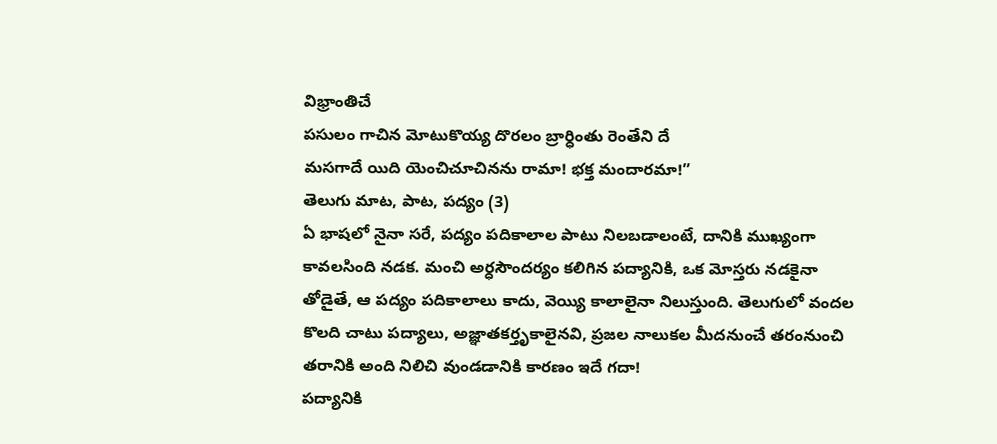విభ్రాంతిచే
పసులం గాచిన మోటుకొయ్య దొరలం బ్రార్ధింతు రెంతేని దే
మసగాదే యిది యెంచిచూచినను రామా! భక్త మందారమా!”
తెలుగు మాట, పాట, పద్యం (3)
ఏ భాషలో నైనా సరే, పద్యం పదికాలాల పాటు నిలబడాలంటే, దానికి ముఖ్యంగా కావలసింది నడక. మంచి అర్ధసౌందర్యం కలిగిన పద్యానికి, ఒక మోస్తరు నడకైనా తోడైతే, ఆ పద్యం పదికాలాలు కాదు, వెయ్యి కాలాలైనా నిలుస్తుంది. తెలుగులో వందల కొలది చాటు పద్యాలు, అజ్ఞాతకర్తృకాలైనవి, ప్రజల నాలుకల మీదనుంచే తరంనుంచి తరానికి అంది నిలిచి వుండడానికి కారణం ఇదే గదా!
పద్యానికి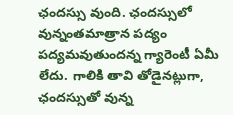ఛందస్సు వుంది. ఛందస్సులో వున్నంతమాత్రాన పద్యం పద్యమవుతుందన్న గ్యారెంటీ ఏమీ లేదు. గాలికి తావి తోడైనట్లుగా, ఛందస్సుతో వున్న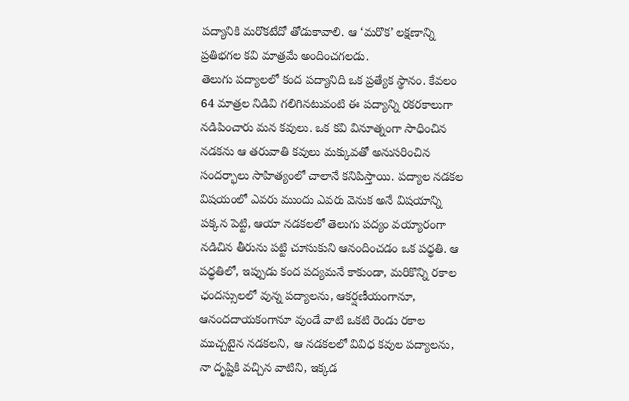పద్యానికి మరొకటేదో తోడుకావాలి. ఆ ‘మరొక’ లక్షణాన్ని ప్రతిభగల కవి మాత్రమే అందించగలడు.
తెలుగు పద్యాలలో కంద పద్యానిది ఒక ప్రత్యేక స్థానం. కేవలం 64 మాత్రల నిడివి గలిగినటువంటి ఈ పద్యాన్ని రకరకాలుగా నడిపించారు మన కవులు. ఒక కవి వినూత్నంగా సాధించిన నడకను ఆ తరువాతి కవులు మక్కువతో అనుసరించిన సందర్భాలు సాహిత్యంలో చాలానే కనిపిస్తాయి. పద్యాల నడకల విషయంలో ఎవరు ముందు ఎవరు వెనుక అనే విషయాన్ని పక్కన పెట్టి, ఆయా నడకలలో తెలుగు పద్యం వయ్యారంగా నడిచిన తీరును పట్టి చూసుకుని ఆనందించడం ఒక పధ్ధతి. ఆ పధ్ధతిలో, ఇప్పుడు కంద పద్యమనే కాకుండా, మరికొన్ని రకాల ఛందస్సులలో వున్న పద్యాలను, ఆకర్షణీయంగానూ, ఆనందదాయకంగానూ వుండే వాటి ఒకటి రెండు రకాల ముచ్చటైన నడకలని, ఆ నడకలలో వివిధ కవుల పద్యాలను, నా దృష్టికి వచ్చిన వాటిని, ఇక్కడ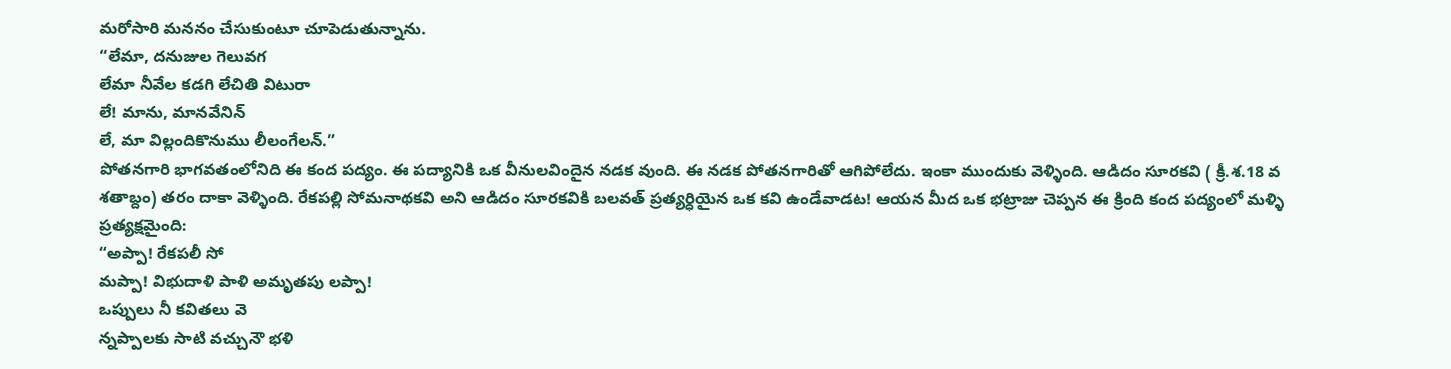మరోసారి మననం చేసుకుంటూ చూపెడుతున్నాను.
“లేమా, దనుజుల గెలువగ
లేమా నీవేల కడగి లేచితి విటురా
లే! మాను, మానవేనిన్
లే, మా విల్లందికొనుము లీలంగేలన్.”
పోతనగారి భాగవతంలోనిది ఈ కంద పద్యం. ఈ పద్యానికి ఒక వీనులవిందైన నడక వుంది. ఈ నడక పోతనగారితో ఆగిపోలేదు. ఇంకా ముందుకు వెళ్ళింది. ఆడిదం సూరకవి ( క్రీ.శ.18 వ శతాబ్దం) తరం దాకా వెళ్ళింది. రేకపల్లి సోమనాథకవి అని ఆడిదం సూరకవికి బలవత్ ప్రత్యర్ధియైన ఒక కవి ఉండేవాడట! ఆయన మీద ఒక భట్రాజు చెప్పన ఈ క్రింది కంద పద్యంలో మళ్ళి ప్రత్యక్షమైంది:
“అప్పా! రేకపలీ సో
మప్పా! విభుదాళి పాళి అమృతపు లప్పా!
ఒప్పులు నీ కవితలు వె
న్నప్పాలకు సాటి వచ్చునౌ భళి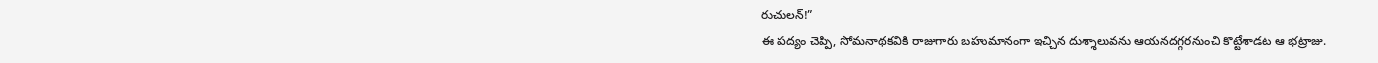రుచులన్!”
ఈ పద్యం చెప్పి, సోమనాథకవికి రాజుగారు బహుమానంగా ఇచ్చిన దుశ్శాలువను ఆయనదగ్గరనుంచి కొట్టేశాడట ఆ భట్రాజు.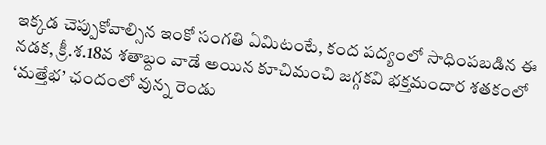ఇక్కడ చెప్పుకోవాల్సిన ఇంకో సంగతి ఏమిటంటే, కంద పద్యంలో సాధింపబడిన ఈ నడక, క్రీ.శ.18వ శతాబ్దం వాడే అయిన కూచిమంచి జగ్గకవి భక్తమందార శతకంలో ‘మత్తేభ’ ఛందంలో వున్న రెండు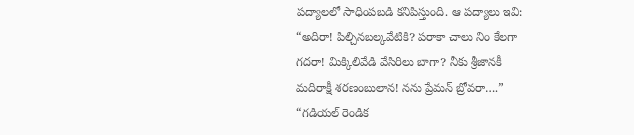పద్యాలలో సాధింపబడి కనిపిస్తుంది. ఆ పద్యాలు ఇవి:
“అదిరా! పిల్చినబల్కవేటికి? పరాకా చాలు నిం కేలగా
గదరా! మిక్కిలివేడి వేసిరిలు బాగా? నీకు శ్రీజానకీ
మదిరాక్షీ శరణంబులాన! నను ప్రేమన్ బ్రోవరా….”
“గడియల్ రెండిక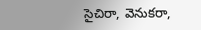సైచిరా, వెనుకరా,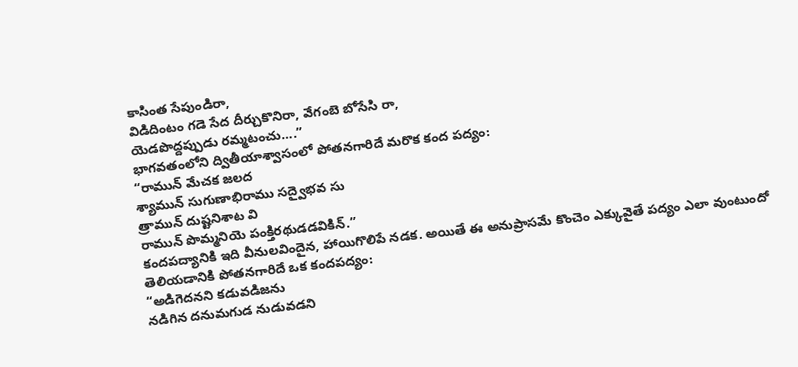కాసింత సేపుండిరా,
విడిదింటం గడె సేద దీర్చుకొనిరా, వేగంబె బోసేసి రా,
యెడపొద్దప్పుడు రమ్మటంచు….”
భాగవతంలోని ద్వితీయాశ్వాసంలో పోతనగారిదే మరొక కంద పద్యం:
“రామున్ మేచక జలద
శ్యామున్ సుగుణాభిరాము సద్వైభవ సు
త్రామున్ దుష్టనిశాట వి
రామున్ పొమ్మనియె పంక్తిరథుడడవికిన్.”
కందపద్యానికి ఇది వీనులవిందైన, హాయిగొలిపే నడక. అయితే ఈ అనుప్రాసమే కొంచెం ఎక్కువైతే పద్యం ఎలా వుంటుందో తెలియడానికి పోతనగారిదే ఒక కందపద్యం:
“అడిగెదనని కడువడిజను
నడిగిన దనుమగుడ నుడువడని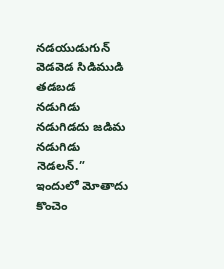నడయుడుగున్
వెడవెడ సిడిముడి తడబడ
నడుగిడు నడుగిడదు జడిమ నడుగిడు నెడలన్.”
ఇందులో మోతాదు కొంచెం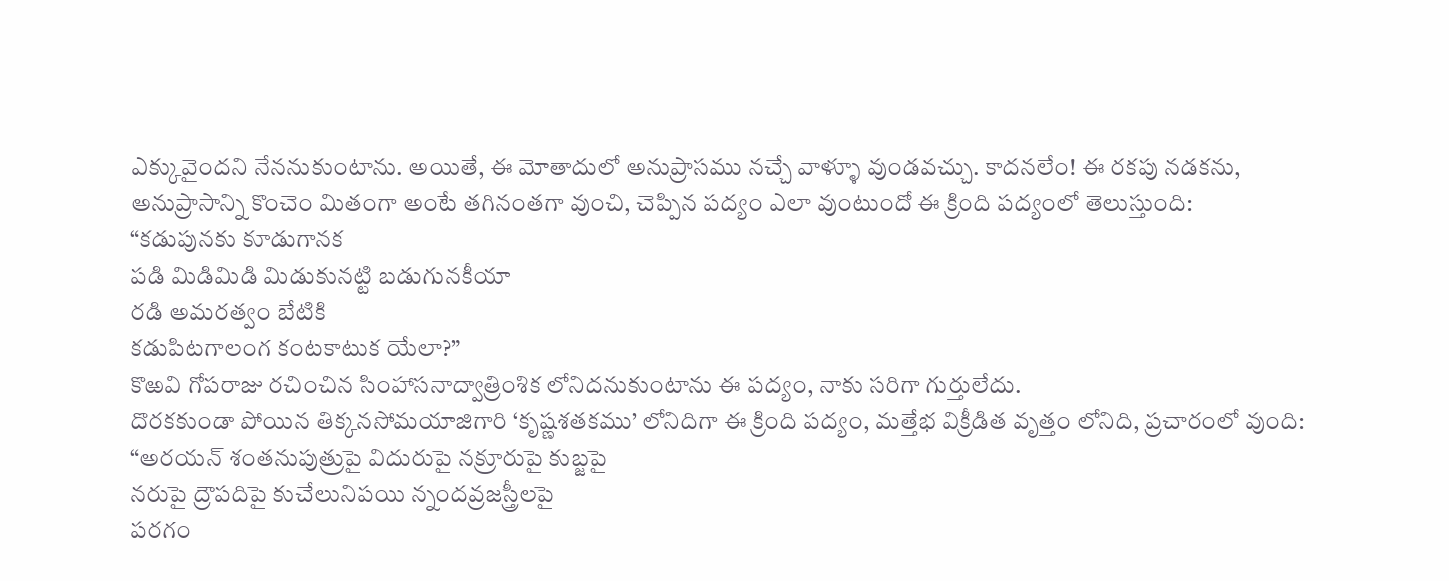ఎక్కువైందని నేననుకుంటాను. అయితే, ఈ మోతాదులో అనుప్రాసము నచ్చే వాళ్ళూ వుండవచ్చు. కాదనలేం! ఈ రకపు నడకను, అనుప్రాసాన్ని కొంచెం మితంగా అంటే తగినంతగా వుంచి, చెప్పిన పద్యం ఎలా వుంటుందో ఈ క్రింది పద్యంలో తెలుస్తుంది:
“కడుపునకు కూడుగానక
పడి మిడిమిడి మిడుకునట్టి బడుగునకీయా
రడి అమరత్వం బేటికి
కడుపిటగాలంగ కంటకాటుక యేలా?”
కొఱవి గోపరాజు రచించిన సింహాసనాద్వాత్రింశిక లోనిదనుకుంటాను ఈ పద్యం, నాకు సరిగా గుర్తులేదు.
దొరకకుండా పోయిన తిక్కనసోమయాజిగారి ‘కృష్ణశతకము’ లోనిదిగా ఈ క్రింది పద్యం, మత్తేభ విక్రీడిత వృత్తం లోనిది, ప్రచారంలో వుంది:
“అరయన్ శంతనుపుత్రుపై విదురుపై నక్రూరుపై కుబ్జపై
నరుపై ద్రౌపదిపై కుచేలునిపయి న్నందవ్రజస్త్రీలపై
పరగం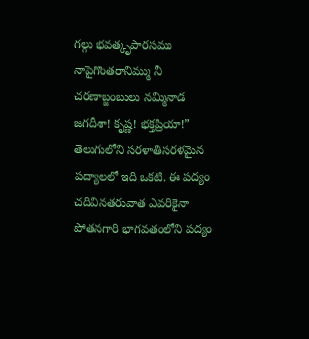గల్గు భవత్కృపారసము నాపైగొంతరానిమ్ము నీ
చరణాబ్జంబులు నమ్మినాడ జగదీశా! కృష్ణ! భక్తప్రియా!”
తెలుగులోని సరళాతిసరళమైన పద్యాలలో ఇది ఒకటి. ఈ పద్యం చదివినతరువాత ఎవరికైనా పోతనగారి భాగవతంలోని పద్యం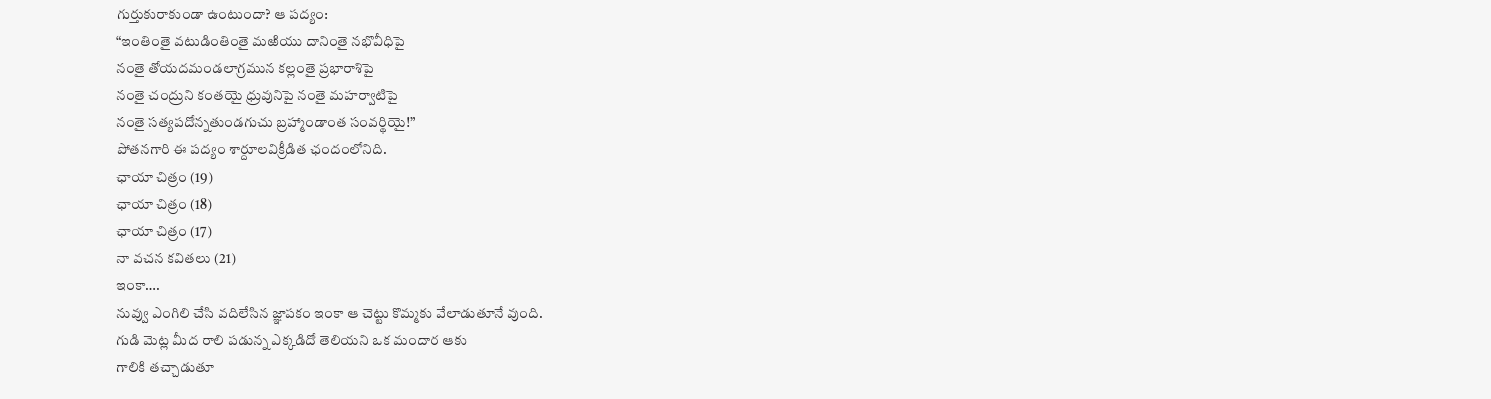గుర్తుకురాకుండా ఉంటుందా? ఆ పద్యం:
“ఇంతింతై వటుడింతింతై మఱియు దానింతై నభొవీధిపై
నంతై తోయదమండలాగ్రమున కల్లంతై ప్రభారాశిపై
నంతై చంద్రుని కంతయై ధ్రువునిపై నంతై మహర్వాటిపై
నంతై సత్యపదోన్నతుండగుచు బ్రహ్మాండాంత సంవర్థియై!”
పోతనగారి ఈ పద్యం శార్దూలవిక్రీడిత ఛందంలోనిది.
ఛాయా చిత్రం (19)
ఛాయా చిత్రం (18)
ఛాయా చిత్రం (17)
నా వచన కవితలు (21)
ఇంకా….
నువ్వు ఎంగిలి చేసి వదిలేసిన జ్ఞాపకం ఇంకా ఆ చెట్టు కొమ్మకు వేలాడుతూనే వుంది.
గుడి మెట్ల మీద రాలి పడున్న ఎక్కడిదో తెలియని ఒక మందార ఆకు
గాలికి తచ్చాడుతూ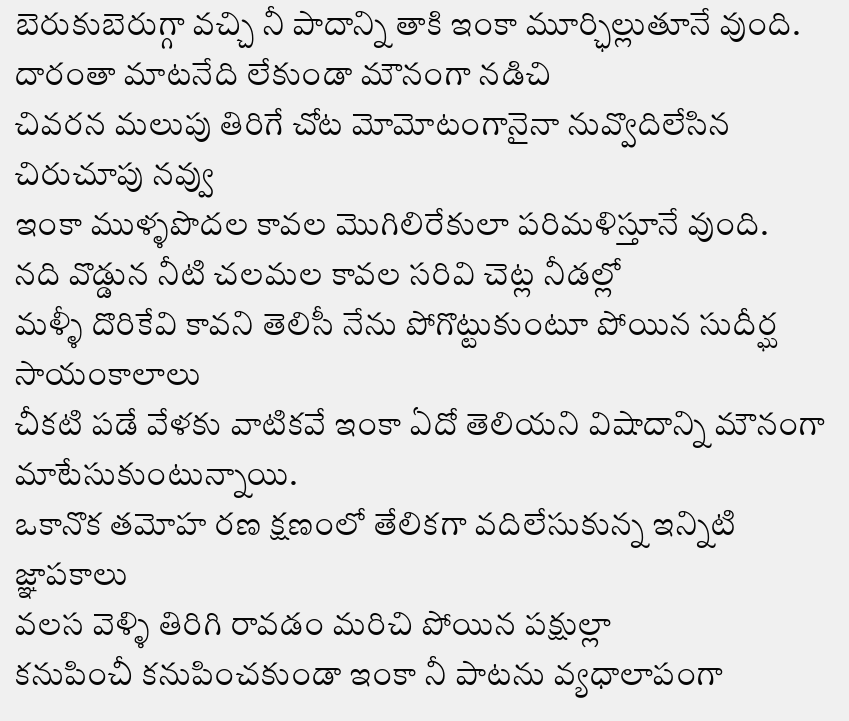బెరుకుబెరుగ్గా వచ్చి నీ పాదాన్ని తాకి ఇంకా మూర్ఛిల్లుతూనే వుంది.
దారంతా మాటనేది లేకుండా మౌనంగా నడిచి
చివరన మలుపు తిరిగే చోట మోమోటంగానైనా నువ్వొదిలేసిన చిరుచూపు నవ్వు
ఇంకా ముళ్ళపొదల కావల మొగిలిరేకులా పరిమళిస్తూనే వుంది.
నది వొడ్డున నీటి చలమల కావల సరివి చెట్ల నీడల్లో
మళ్ళీ దొరికేవి కావని తెలిసీ నేను పోగొట్టుకుంటూ పోయిన సుదీర్ఘ సాయంకాలాలు
చీకటి పడే వేళకు వాటికవే ఇంకా ఏదో తెలియని విషాదాన్ని మౌనంగా మాటేసుకుంటున్నాయి.
ఒకానొక తమోహ రణ క్షణంలో తేలికగా వదిలేసుకున్న ఇన్నిటి జ్ఞాపకాలు
వలస వెళ్ళి తిరిగి రావడం మరిచి పోయిన పక్షుల్లా
కనుపించీ కనుపించకుండా ఇంకా నీ పాటను వ్యధాలాపంగా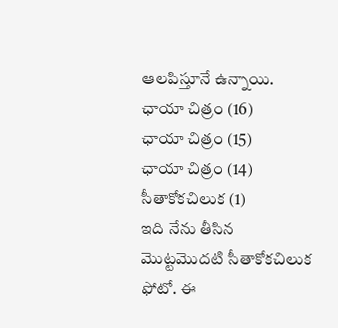ఆలపిస్తూనే ఉన్నాయి.
ఛాయా చిత్రం (16)
ఛాయా చిత్రం (15)
ఛాయా చిత్రం (14)
సీతాకోకచిలుక (1)
ఇది నేను తీసిన మొట్టమొదటి సీతాకోకచిలుక ఫోటో. ఈ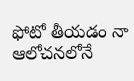ఫోటో తీయడం నా ఆలోచనలోనే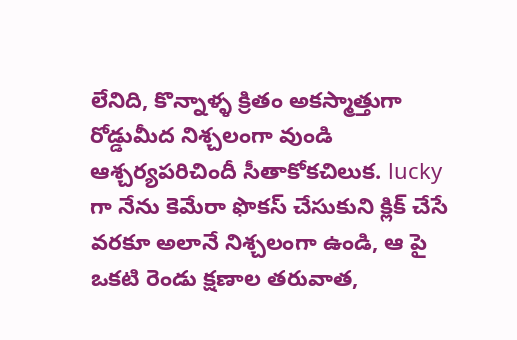లేనిది, కొన్నాళ్ళ క్రితం అకస్మాత్తుగా రోడ్డుమీద నిశ్చలంగా వుండి ఆశ్చర్యపరిచిందీ సీతాకోకచిలుక. lucky గా నేను కెమేరా ఫొకస్ చేసుకుని క్లిక్ చేసే వరకూ అలానే నిశ్చలంగా ఉండి, ఆ పై ఒకటి రెండు క్షణాల తరువాత,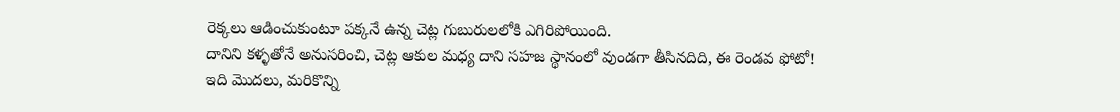రెక్కలు ఆడించుకుంటూ పక్కనే ఉన్న చెట్ల గుబురులలోకి ఎగిరిపోయింది.
దానిని కళ్ళతోనే అనుసరించి, చెట్ల ఆకుల మధ్య దాని సహజ స్థానంలో వుండగా తీసినదిది, ఈ రెండవ ఫోటో!
ఇది మొదలు, మరికొన్ని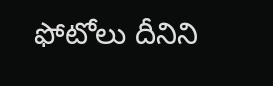ఫోటోలు దీనిని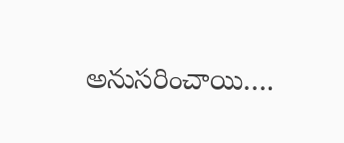అనుసరించాయి….